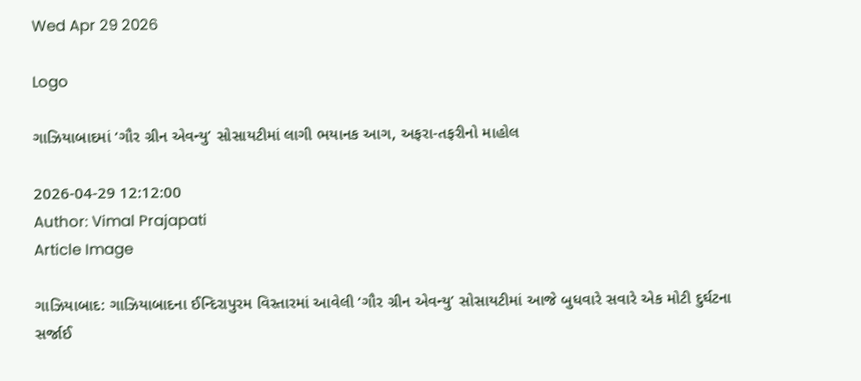Wed Apr 29 2026

Logo

ગાઝિયાબાદમાં ‘ગૌર ગ્રીન એવન્યુ’ સોસાયટીમાં લાગી ભયાનક આગ, અફરા-તફરીનો માહોલ

2026-04-29 12:12:00
Author: Vimal Prajapati
Article Image

ગાઝિયાબાદ: ગાઝિયાબાદના ઈન્દિરાપુરમ વિસ્તારમાં આવેલી ‘ગૌર ગ્રીન એવન્યુ’ સોસાયટીમાં આજે બુધવારે સવારે એક મોટી દુર્ઘટના સર્જાઈ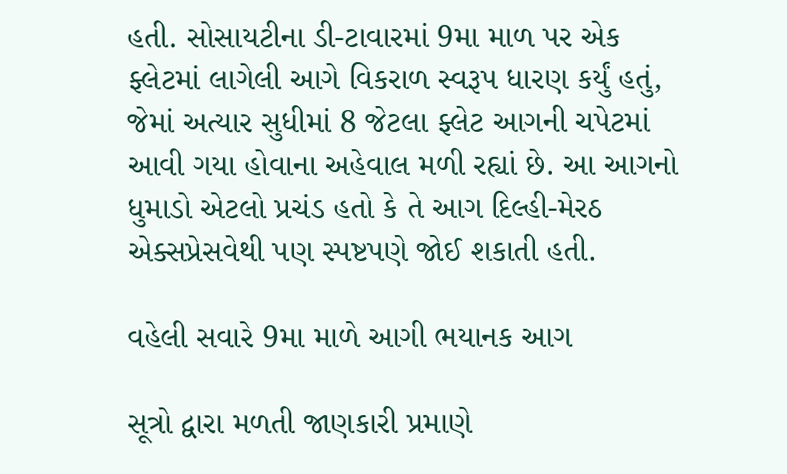હતી. સોસાયટીના ડી-ટાવારમાં 9મા માળ પર એક ફ્લેટમાં લાગેલી આગે વિકરાળ સ્વરૂપ ધારણ કર્યું હતું, જેમાં અત્યાર સુધીમાં 8 જેટલા ફ્લેટ આગની ચપેટમાં આવી ગયા હોવાના અહેવાલ મળી રહ્યાં છે. આ આગનો ધુમાડો એટલો પ્રચંડ હતો કે તે આગ દિલ્હી-મેરઠ એક્સપ્રેસવેથી પણ સ્પષ્ટપણે જોઈ શકાતી હતી.

વહેલી સવારે 9મા માળે આગી ભયાનક આગ

સૂત્રો દ્વારા મળતી જાણકારી પ્રમાણે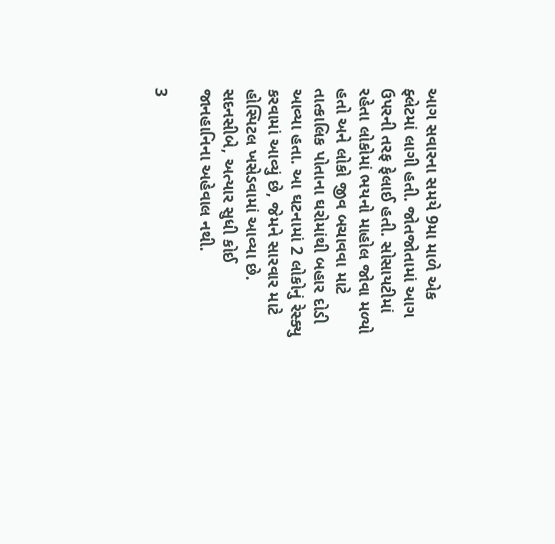આગ સવારના સમયે 9મા માળે એક ફ્લેટમાં લાગી હતી. જોતજોતામાં આગ ઉપરની તરફ ફેલાઈ હતી. સોસાયટીમાં રહેતા લોકોમાં ભયનો માહોલ જોવા મળ્યો હતો અને લોકો જીવ બચાવવા માટે તાત્કાલિક પોતાના ઘરોમાંથી બહાર દોડી આવ્યા હતા. આ ઘટનામાં 2 લોકોનું રેસ્ક્યુ કરવામાં આવ્યું છે, જેમને સારવાર માટે હોસ્પિટલ ખસેડવામાં આવ્યા છે. સદનસીબે, અત્યાર સુધી કોઈ જાનહાનિના અહેવાલ નથી.

3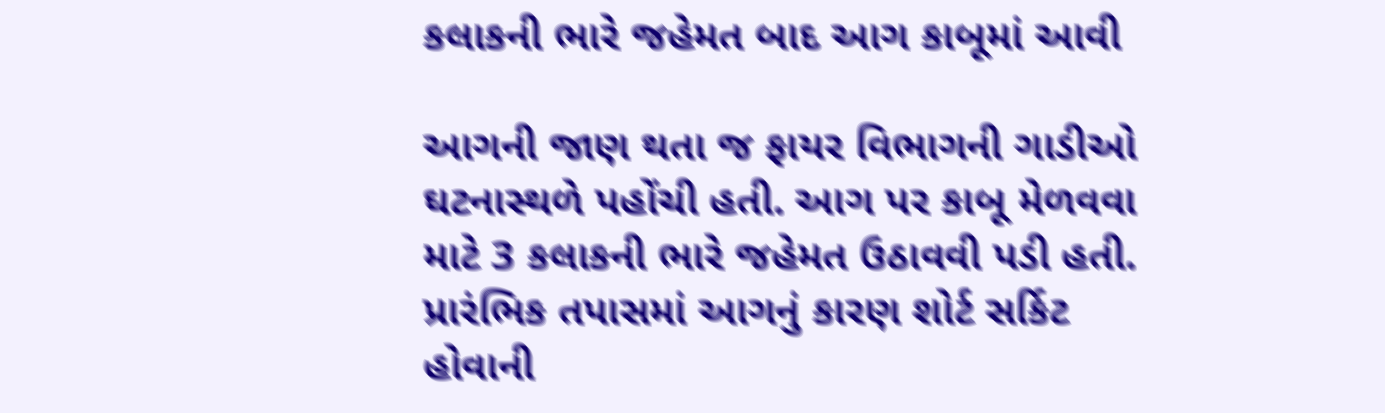કલાકની ભારે જહેમત બાદ આગ કાબૂમાં આવી

આગની જાણ થતા જ ફાયર વિભાગની ગાડીઓ ઘટનાસ્થળે પહોંચી હતી. આગ પર કાબૂ મેળવવા માટે 3 કલાકની ભારે જહેમત ઉઠાવવી પડી હતી. પ્રારંભિક તપાસમાં આગનું કારણ શોર્ટ સર્કિટ હોવાની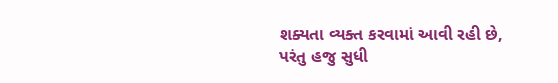શક્યતા વ્યક્ત કરવામાં આવી રહી છે, પરંતુ હજુ સુધી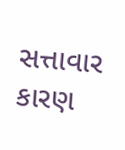સત્તાવાર કારણ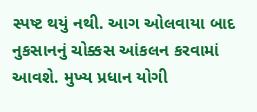સ્પષ્ટ થયું નથી. આગ ઓલવાયા બાદ નુકસાનનું ચોક્કસ આંકલન કરવામાં આવશે. મુખ્ય પ્રધાન યોગી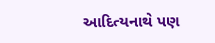આદિત્યનાથે પણ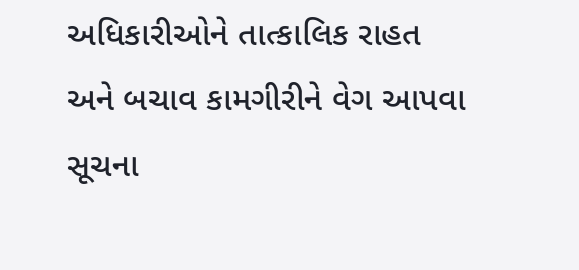અધિકારીઓને તાત્કાલિક રાહત અને બચાવ કામગીરીને વેગ આપવા સૂચના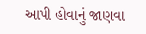આપી હોવાનું જાણવા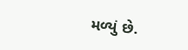મળ્યું છે.